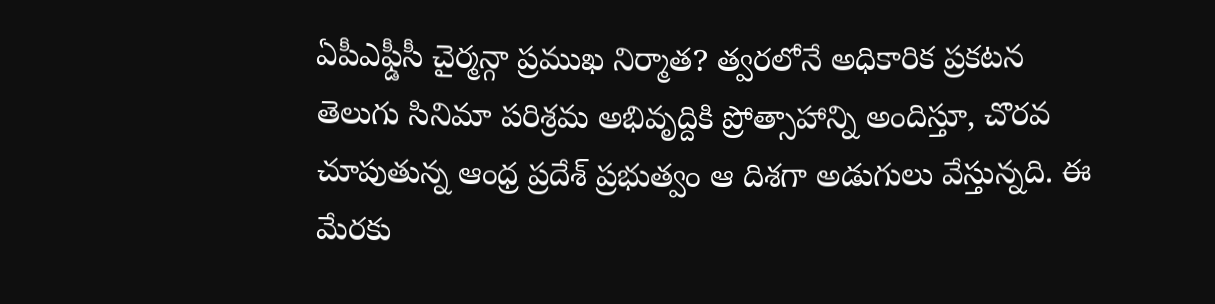ఏపీఎఫ్డీసీ చైర్మన్గా ప్రముఖ నిర్మాత? త్వరలోనే అధికారిక ప్రకటన
తెలుగు సినిమా పరిశ్రమ అభివృద్దికి ప్రోత్సాహాన్ని అందిస్తూ, చొరవ చూపుతున్న ఆంధ్ర ప్రదేశ్ ప్రభుత్వం ఆ దిశగా అడుగులు వేస్తున్నది. ఈ మేరకు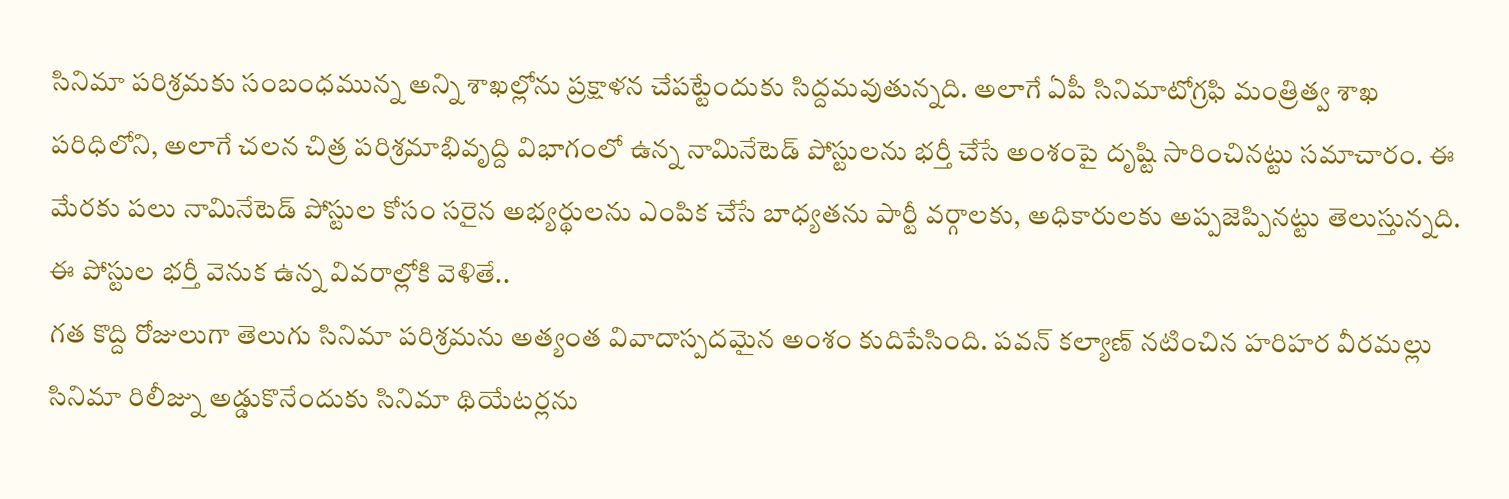సినిమా పరిశ్రమకు సంబంధమున్న అన్ని శాఖల్లోను ప్రక్షాళన చేపట్టేందుకు సిద్దమవుతున్నది. అలాగే ఏపీ సినిమాటోగ్రఫి మంత్రిత్వ శాఖ పరిధిలోని, అలాగే చలన చిత్ర పరిశ్రమాభివృద్ది విభాగంలో ఉన్న నామినేటెడ్ పోస్టులను భర్తీ చేసే అంశంపై దృష్టి సారించినట్టు సమాచారం. ఈ మేరకు పలు నామినేటెడ్ పోస్టుల కోసం సరైన అభ్యర్థులను ఎంపిక చేసే బాధ్యతను పార్టీ వర్గాలకు, అధికారులకు అప్పజెప్పినట్టు తెలుస్తున్నది. ఈ పోస్టుల భర్తీ వెనుక ఉన్న వివరాల్లోకి వెళితే..
గత కొద్ది రోజులుగా తెలుగు సినిమా పరిశ్రమను అత్యంత వివాదాస్పదమైన అంశం కుదిపేసింది. పవన్ కల్యాణ్ నటించిన హరిహర వీరమల్లు సినిమా రిలీజ్ను అడ్డుకొనేందుకు సినిమా థియేటర్లను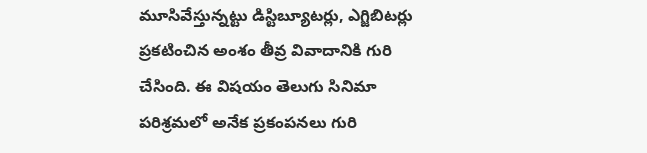మూసివేస్తున్నట్టు డిస్టిబ్యూటర్లు, ఎగ్జిబిటర్లు ప్రకటించిన అంశం తీవ్ర వివాదానికి గురి చేసింది. ఈ విషయం తెలుగు సినిమా పరిశ్రమలో అనేక ప్రకంపనలు గురి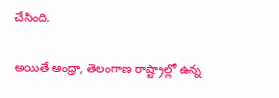చేసింది.

అయితే ఆంధ్రా, తెలంగాణ రాష్ట్రాల్లో ఉన్న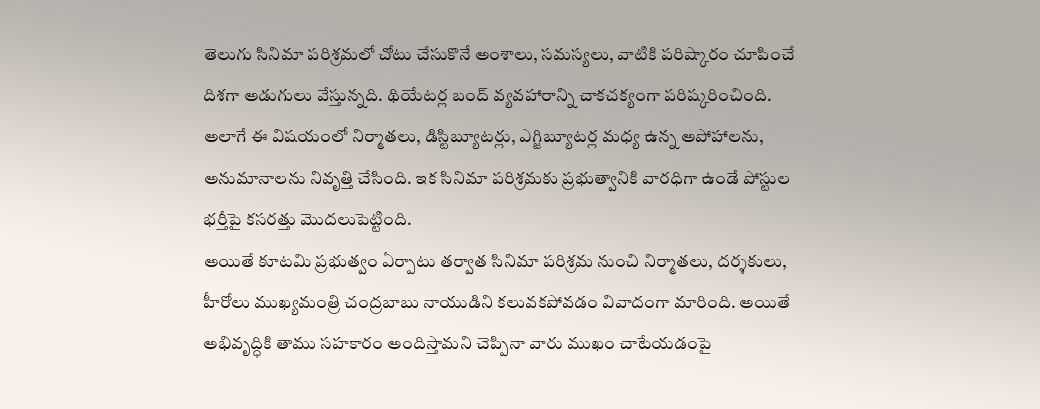తెలుగు సినిమా పరిశ్రమలో చోటు చేసుకొనే అంశాలు, సమస్యలు, వాటికి పరిష్కారం చూపించే దిశగా అడుగులు వేస్తున్నది. థియేటర్ల బంద్ వ్యవహారాన్ని చాకచక్యంగా పరిష్కరించింది. అలాగే ఈ విషయంలో నిర్మాతలు, డిస్టిబ్యూటర్లు, ఎగ్జిబ్యూటర్ల మధ్య ఉన్న అపోహాలను, అనుమానాలను నివృత్తి చేసింది. ఇక సినిమా పరిశ్రమకు ప్రభుత్వానికి వారధిగా ఉండే పోస్టుల భర్తీపై కసరత్తు మొదలుపెట్టింది.
అయితే కూటమి ప్రభుత్వం ఏర్పాటు తర్వాత సినిమా పరిశ్రమ నుంచి నిర్మాతలు, దర్శకులు, హీరోలు ముఖ్యమంత్రి చంద్రబాబు నాయుడిని కలువకపోవడం వివాదంగా మారింది. అయితే అభివృద్ధికి తాము సహకారం అందిస్తామని చెప్పినా వారు ముఖం చాటేయడంపై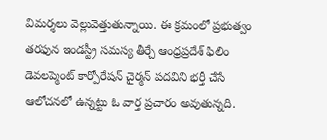విమర్శలు వెల్లువెత్తుతున్నాయి. ఈ క్రమంలో ప్రభుత్వం తరఫున ఇండస్ట్రీ సమస్య తీర్చే ఆంధ్రప్రదేశ్ ఫిలిం డెవలప్మెంట్ కార్పోరేషన్ చైర్మన్ పదవిని భర్తీ చేసే ఆలోచనలో ఉన్నట్టు ఓ వార్త ప్రచారం అవుతున్నది.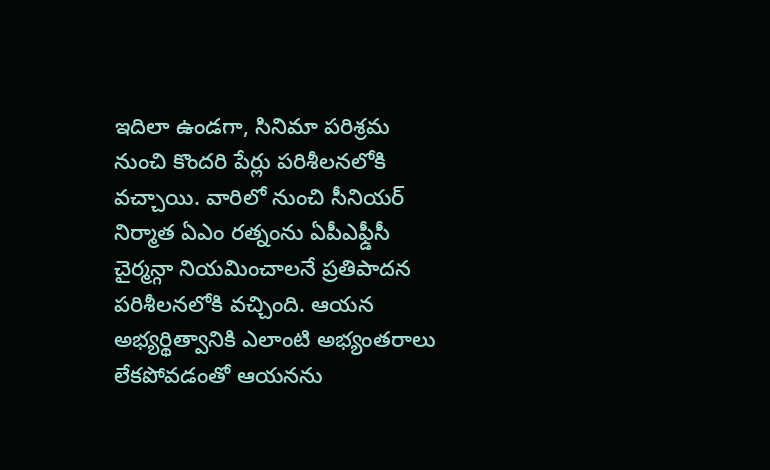ఇదిలా ఉండగా, సినిమా పరిశ్రమ నుంచి కొందరి పేర్లు పరిశీలనలోకి వచ్చాయి. వారిలో నుంచి సీనియర్ నిర్మాత ఏఎం రత్నంను ఏపీఎఫ్డీసీ చైర్మన్గా నియమించాలనే ప్రతిపాదన పరిశీలనలోకి వచ్చింది. ఆయన అభ్యర్థిత్వానికి ఎలాంటి అభ్యంతరాలు లేకపోవడంతో ఆయనను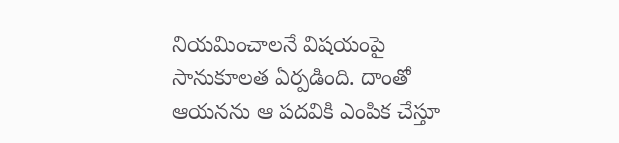నియమించాలనే విషయంపై సానుకూలత ఏర్పడింది. దాంతో ఆయనను ఆ పదవికి ఎంపిక చేస్తూ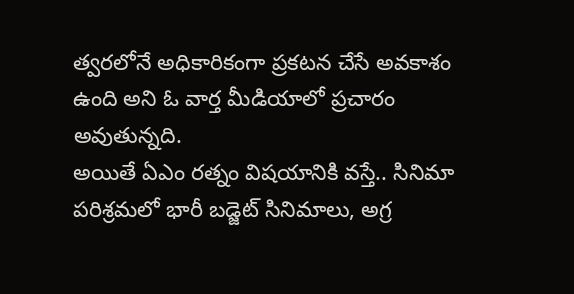త్వరలోనే అధికారికంగా ప్రకటన చేసే అవకాశం ఉంది అని ఓ వార్త మీడియాలో ప్రచారం అవుతున్నది.
అయితే ఏఎం రత్నం విషయానికి వస్తే.. సినిమా పరిశ్రమలో భారీ బడ్జెట్ సినిమాలు, అగ్ర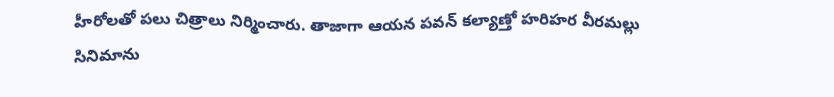హీరోలతో పలు చిత్రాలు నిర్మించారు. తాజాగా ఆయన పవన్ కల్యాణ్తో హరిహర వీరమల్లు సినిమాను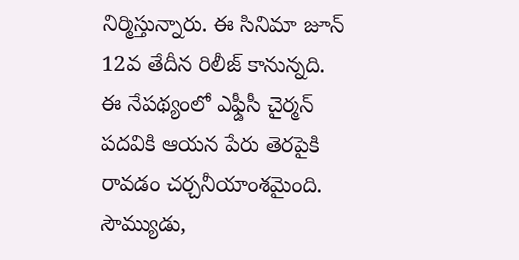నిర్మిస్తున్నారు. ఈ సినిమా జూన్ 12వ తేదీన రిలీజ్ కానున్నది. ఈ నేపథ్యంలో ఎఫ్డీసీ చైర్మన్ పదవికి ఆయన పేరు తెరపైకి రావడం చర్చనీయాంశమైంది. సౌమ్యుడు,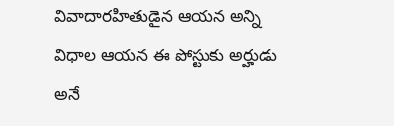వివాదారహితుడైన ఆయన అన్ని విధాల ఆయన ఈ పోస్టుకు అర్హుడు అనే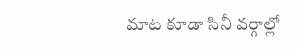మాట కూడా సినీ వర్గాల్లో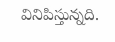వినిపిస్తున్నది.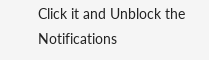Click it and Unblock the Notifications